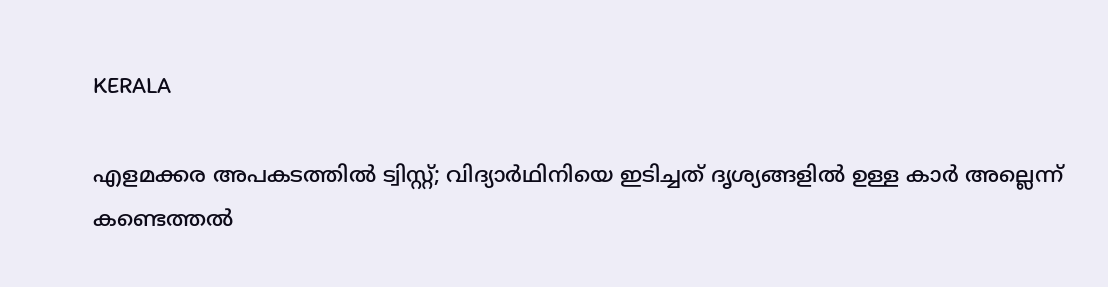KERALA

എളമക്കര അപകടത്തിൽ ട്വിസ്റ്റ്; വിദ്യാർഥിനിയെ ഇടിച്ചത് ദൃശ്യങ്ങളിൽ ഉള്ള കാർ അല്ലെന്ന് കണ്ടെത്തൽ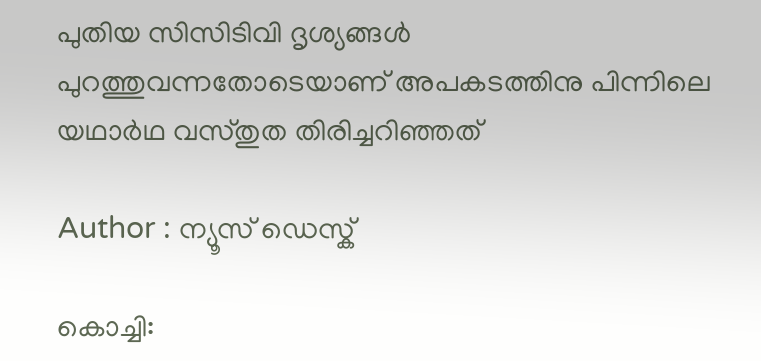പുതിയ സിസിടിവി ദൃശ്യങ്ങൾ പുറത്തുവന്നതോടെയാണ് അപകടത്തിനു പിന്നിലെ യഥാർഥ വസ്തുത തിരിച്ചറിഞ്ഞത്

Author : ന്യൂസ് ഡെസ്ക്

കൊച്ചി: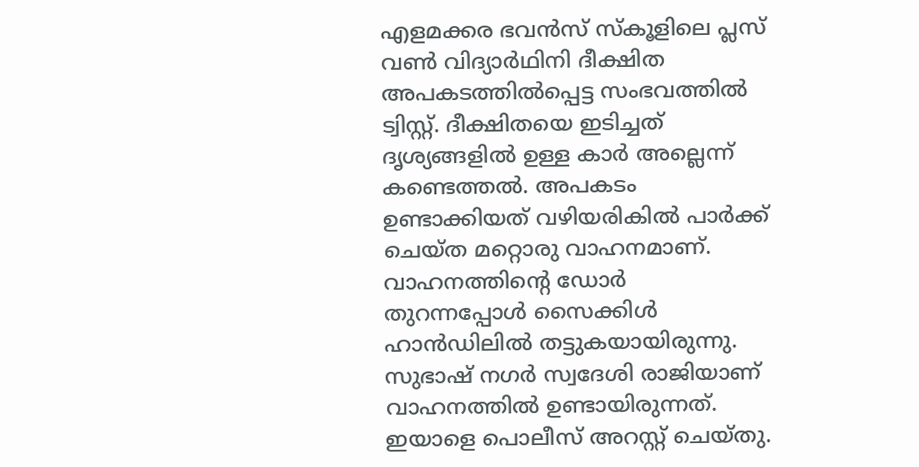എളമക്കര ഭവൻസ് സ്‌കൂളിലെ പ്ലസ് വൺ വിദ്യാർഥിനി ദീക്ഷിത അപകടത്തിൽപ്പെട്ട സംഭവത്തിൽ ട്വിസ്റ്റ്. ദീക്ഷിതയെ ഇടിച്ചത് ദൃശ്യങ്ങളിൽ ഉള്ള കാർ അല്ലെന്ന് കണ്ടെത്തൽ. അപകടം ഉണ്ടാക്കിയത് വഴിയരികിൽ പാർക്ക് ചെയ്ത മറ്റൊരു വാഹനമാണ്. വാഹനത്തിന്റെ ഡോർ തുറന്നപ്പോൾ സൈക്കിൾ ഹാൻഡിലിൽ തട്ടുകയായിരുന്നു. സുഭാഷ് നഗർ സ്വദേശി രാജിയാണ് വാഹനത്തിൽ ഉണ്ടായിരുന്നത്. ഇയാളെ പൊലീസ് അറസ്റ്റ് ചെയ്തു.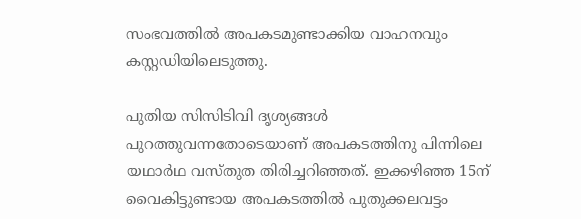സംഭവത്തിൽ അപകടമുണ്ടാക്കിയ വാഹനവും കസ്റ്റഡിയിലെടുത്തു.

പുതിയ സിസിടിവി ദൃശ്യങ്ങൾ പുറത്തുവന്നതോടെയാണ് അപകടത്തിനു പിന്നിലെ യഥാർഥ വസ്തുത തിരിച്ചറിഞ്ഞത്. ഇക്കഴിഞ്ഞ 15ന് വൈകിട്ടുണ്ടായ അപകടത്തിൽ പുതുക്കലവട്ടം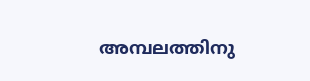അമ്പലത്തിനു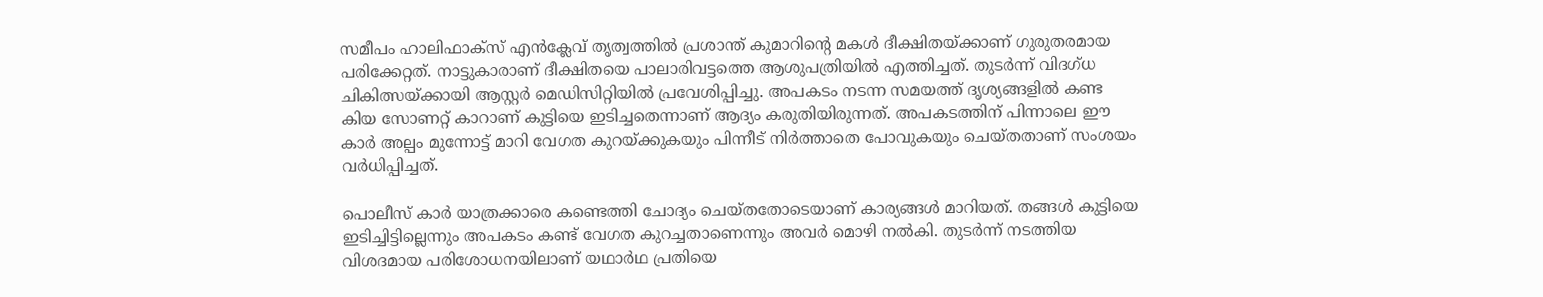സമീപം ഹാലിഫാക്സ് എൻക്ലേവ് തൃത്വത്തിൽ പ്രശാന്ത് കുമാറിന്റെ മകൾ ദീക്ഷിതയ്ക്കാണ് ഗുരുതരമായ പരിക്കേറ്റത്. നാട്ടുകാരാണ് ദീക്ഷിതയെ പാലാരിവട്ടത്തെ ആശുപത്രിയിൽ എത്തിച്ചത്. തുടർന്ന് വിദഗ്ധ ചികിത്സയ്ക്കായി ആസ്റ്റർ മെഡിസിറ്റിയിൽ പ്രവേശിപ്പിച്ചു. അപകടം നടന്ന സമയത്ത് ദൃശ്യങ്ങളിൽ കണ്ട കിയ സോണറ്റ് കാറാണ് കുട്ടിയെ ഇടിച്ചതെന്നാണ് ആദ്യം കരുതിയിരുന്നത്. അപകടത്തിന് പിന്നാലെ ഈ കാർ അല്പം മുന്നോട്ട് മാറി വേഗത കുറയ്ക്കുകയും പിന്നീട് നിർത്താതെ പോവുകയും ചെയ്തതാണ് സംശയം വർധിപ്പിച്ചത്.

പൊലീസ് കാർ യാത്രക്കാരെ കണ്ടെത്തി ചോദ്യം ചെയ്തതോടെയാണ് കാര്യങ്ങൾ മാറിയത്. തങ്ങൾ കുട്ടിയെ ഇടിച്ചിട്ടില്ലെന്നും അപകടം കണ്ട് വേഗത കുറച്ചതാണെന്നും അവർ മൊഴി നൽകി. തുടർന്ന് നടത്തിയ വിശദമായ പരിശോധനയിലാണ് യഥാർഥ പ്രതിയെ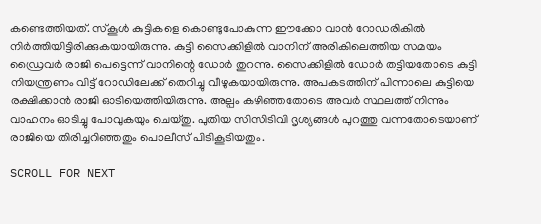കണ്ടെത്തിയത്. സ്‌കൂൾ കുട്ടികളെ കൊണ്ടുപോകുന്ന ഈക്കോ വാൻ റോഡരികിൽ നിർത്തിയിട്ടിരിക്കുകയായിരുന്നു. കുട്ടി സൈക്കിളിൽ വാനിന് അരികിലെത്തിയ സമയം ഡ്രൈവർ രാജി പെട്ടെന്ന് വാനിന്റെ ഡോർ തുറന്നു. സൈക്കിളിൽ ഡോർ തട്ടിയതോടെ കുട്ടി നിയന്ത്രണം വിട്ട് റോഡിലേക്ക് തെറിച്ചു വീഴുകയായിരുന്നു. അപകടത്തിന് പിന്നാലെ കുട്ടിയെ രക്ഷിക്കാൻ രാജി ഓടിയെത്തിയിരുന്നു. അല്പം കഴിഞ്ഞതോടെ അവർ സ്ഥലത്ത് നിന്നും വാഹനം ഓടിച്ചു പോവുകയും ചെയ്തു. പുതിയ സിസിടിവി ദൃശ്യങ്ങൾ പുറത്തു വന്നതോടെയാണ് രാജിയെ തിരിച്ചറിഞ്ഞതും പൊലീസ് പിടികൂടിയതും.

SCROLL FOR NEXT